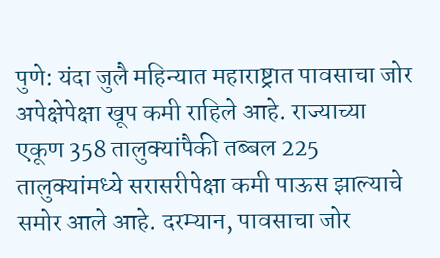पुणे: यंदा जुलै महिन्यात महाराष्ट्रात पावसाचा जोर अपेक्षेपेक्षा खूप कमी राहिले आहे. राज्याच्या एकूण 358 तालुक्यांपैकी तब्बल 225 तालुक्यांमध्ये सरासरीपेक्षा कमी पाऊस झाल्याचे समोर आले आहे. दरम्यान, पावसाचा जोर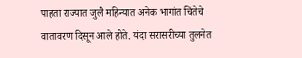पाहता राज्यात जुलै महिन्यात अनेक भागांत चिंतेचे वातावरण दिसून आले होते. यंदा सरासरीच्या तुलनेत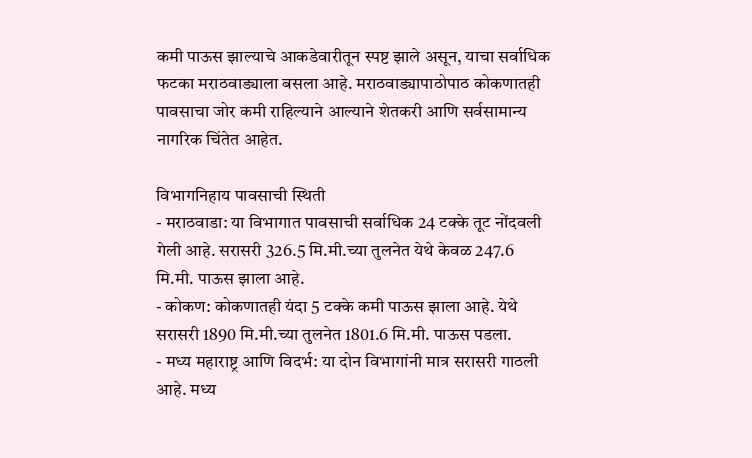कमी पाऊस झाल्याचे आकडेवारीतून स्पष्ट झाले असून, याचा सर्वाधिक फटका मराठवाड्याला बसला आहे. मराठवाड्यापाठोपाठ कोकणातही पावसाचा जोर कमी राहिल्याने आल्याने शेतकरी आणि सर्वसामान्य नागरिक चिंतेत आहेत.

विभागनिहाय पावसाची स्थिती
- मराठवाडा: या विभागात पावसाची सर्वाधिक 24 टक्के तूट नोंदवली गेली आहे. सरासरी 326.5 मि.मी.च्या तुलनेत येथे केवळ 247.6 मि.मी. पाऊस झाला आहे.
- कोकण: कोकणातही यंदा 5 टक्के कमी पाऊस झाला आहे. येथे सरासरी 1890 मि.मी.च्या तुलनेत 1801.6 मि.मी. पाऊस पडला.
- मध्य महाराष्ट्र आणि विदर्भ: या दोन विभागांनी मात्र सरासरी गाठली आहे. मध्य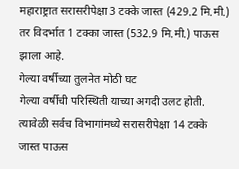महाराष्ट्रात सरासरीपेक्षा 3 टक्के जास्त (429.2 मि.मी.) तर विदर्भात 1 टक्का जास्त (532.9 मि.मी.) पाऊस झाला आहे.
गेल्या वर्षीच्या तुलनेत मोठी घट
गेल्या वर्षीची परिस्थिती याच्या अगदी उलट होती. त्यावेळी सर्वच विभागांमध्ये सरासरीपेक्षा 14 टक्के जास्त पाऊस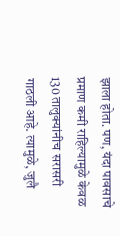झाला होता. पण, यंदा पावसाचे प्रमाण कमी राहिल्यामुळे केवळ 130 तालुक्यांनीच सरासरी गाठली आहे. त्यामुळे, जुलै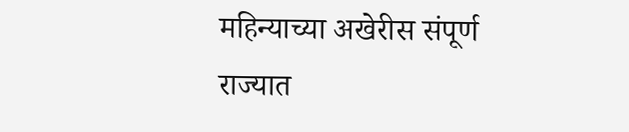महिन्याच्या अखेरीस संपूर्ण राज्यात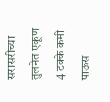सरासरीच्या तुलनेत एकूण 4 टक्के कमी पाऊस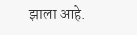झाला आहे.